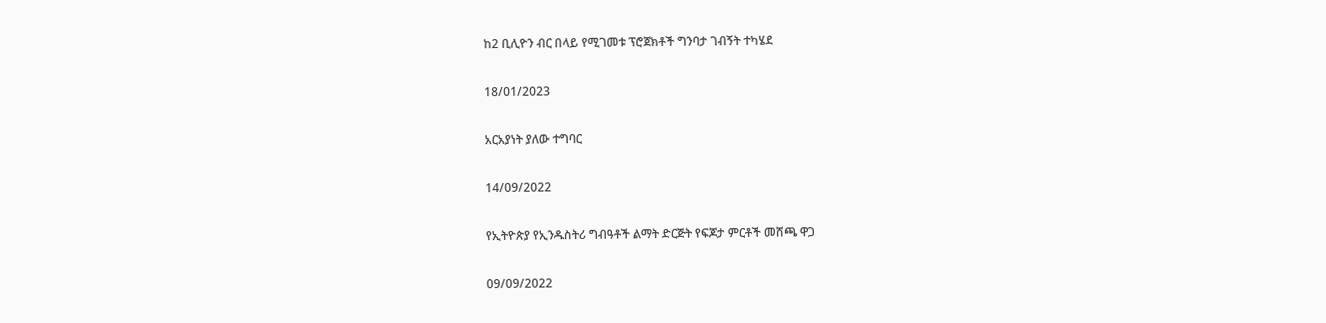ከ2 ቢሊዮን ብር በላይ የሚገመቱ ፕሮጀክቶች ግንባታ ገብኝት ተካሄደ

18/01/2023

አርአያነት ያለው ተግባር

14/09/2022

የኢትዮጵያ የኢንዱስትሪ ግብዓቶች ልማት ድርጅት የፍጆታ ምርቶች መሸጫ ዋጋ

09/09/2022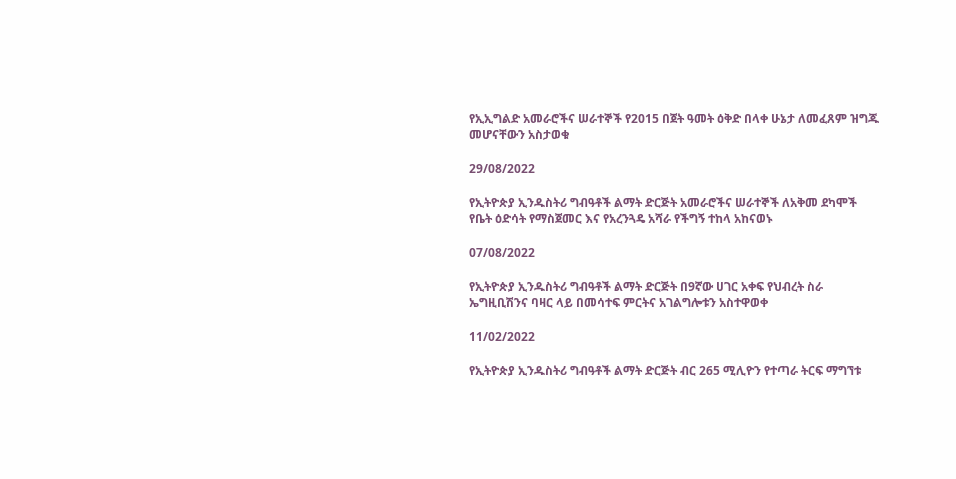የኢኢግልድ አመራሮችና ሠራተኞች የ2015 በጀት ዓመት ዕቅድ በላቀ ሁኔታ ለመፈጸም ዝግጁ መሆናቸውን አስታወቁ

29/08/2022

የኢትዮጵያ ኢንዱስትሪ ግብዓቶች ልማት ድርጅት አመራሮችና ሠራተኞች ለአቅመ ደካሞች የቤት ዕድሳት የማስጀመር እና የአረንጓዴ አሻራ የችግኝ ተከላ አከናወኑ

07/08/2022

የኢትዮጵያ ኢንዱስትሪ ግብዓቶች ልማት ድርጅት በ9ኛው ሀገር አቀፍ የህብረት ስራ ኤግዚቢሽንና ባዛር ላይ በመሳተፍ ምርትና አገልግሎቱን አስተዋወቀ

11/02/2022

የኢትዮጵያ ኢንዱስትሪ ግብዓቶች ልማት ድርጅት ብር 265 ሚሊዮን የተጣራ ትርፍ ማግኘቱ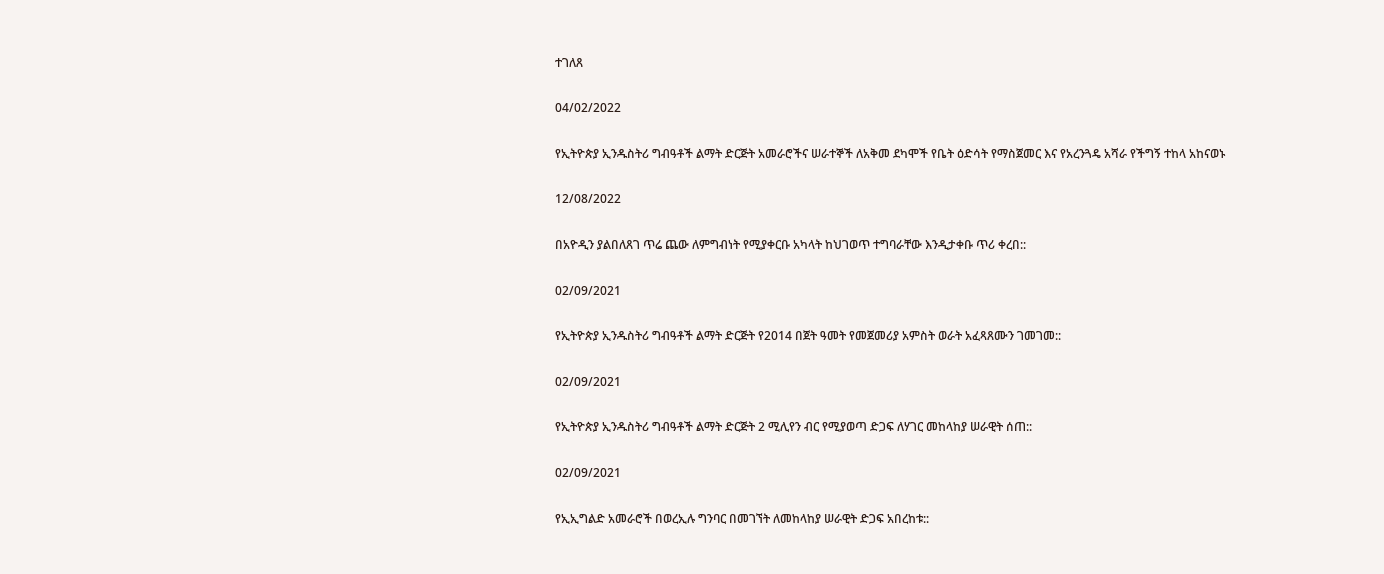ተገለጸ

04/02/2022

የኢትዮጵያ ኢንዱስትሪ ግብዓቶች ልማት ድርጅት አመራሮችና ሠራተኞች ለአቅመ ደካሞች የቤት ዕድሳት የማስጀመር እና የአረንጓዴ አሻራ የችግኝ ተከላ አከናወኑ

12/08/2022

በአዮዲን ያልበለጸገ ጥሬ ጨው ለምግብነት የሚያቀርቡ አካላት ከህገወጥ ተግባራቸው እንዲታቀቡ ጥሪ ቀረበ::

02/09/2021

የኢትዮጵያ ኢንዱስትሪ ግብዓቶች ልማት ድርጅት የ2014 በጀት ዓመት የመጀመሪያ አምስት ወራት አፈጻጸሙን ገመገመ::

02/09/2021

የኢትዮጵያ ኢንዱስትሪ ግብዓቶች ልማት ድርጅት 2 ሚሊየን ብር የሚያወጣ ድጋፍ ለሃገር መከላከያ ሠራዊት ሰጠ::

02/09/2021

የኢኢግልድ አመራሮች በወረኢሉ ግንባር በመገኘት ለመከላከያ ሠራዊት ድጋፍ አበረከቱ::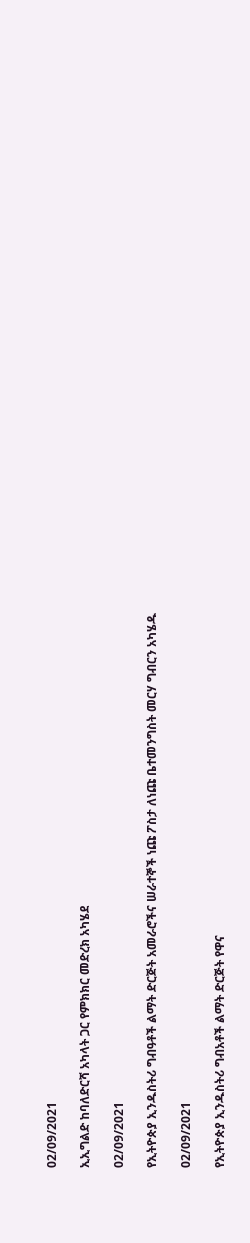02/09/2021

ኢኢግልድ ከባለድርሻ አካላት ጋር የምክክር መድረክ አካሄደ

02/09/2021

የኢትዮጵያ ኢንዱስትሪ ግብዓቶች ልማት ድርጅት አመራሮችና ሠራተኞች ነጩ ፖስታ ለነጩ ቤተመንግስት መርሃ ግብርን አካሄዱ

02/09/2021

የኢትዮጵያ ኢንዱስትሪ ግብአቶች ልማት ድርጅት የዋና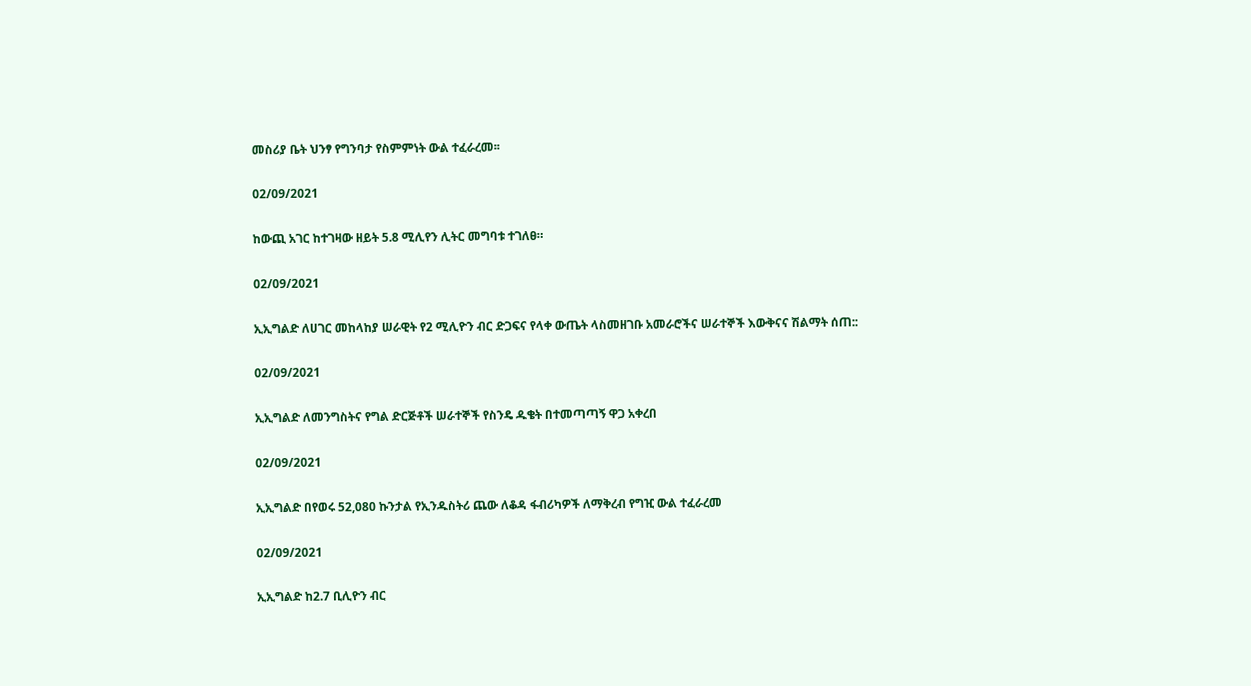መስሪያ ቤት ህንፃ የግንባታ የስምምነት ውል ተፈራረመ፡፡

02/09/2021

ከውጪ አገር ከተገዛው ዘይት 5.8 ሚሊየን ሊትር መግባቱ ተገለፀ።

02/09/2021

ኢኢግልድ ለሀገር መከላከያ ሠራዊት የ2 ሚሊዮን ብር ድጋፍና የላቀ ውጤት ላስመዘገቡ አመራሮችና ሠራተኞች እውቅናና ሽልማት ሰጠ::

02/09/2021

ኢኢግልድ ለመንግስትና የግል ድርጅቶች ሠራተኞች የስንዴ ዱቄት በተመጣጣኝ ዋጋ አቀረበ

02/09/2021

ኢኢግልድ በየወሩ 52,080 ኩንታል የኢንዱስትሪ ጨው ለቆዳ ፋብሪካዎች ለማቅረብ የግዢ ውል ተፈራረመ

02/09/2021

ኢኢግልድ ከ2.7 ቢሊዮን ብር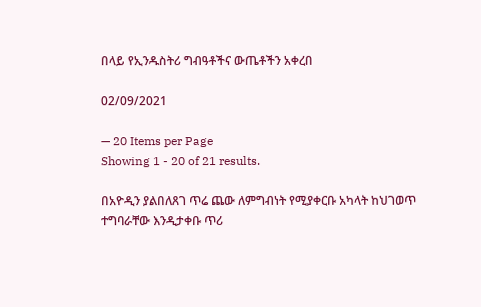በላይ የኢንዱስትሪ ግብዓቶችና ውጤቶችን አቀረበ

02/09/2021

— 20 Items per Page
Showing 1 - 20 of 21 results.

በአዮዲን ያልበለጸገ ጥሬ ጨው ለምግብነት የሚያቀርቡ አካላት ከህገወጥ ተግባራቸው እንዲታቀቡ ጥሪ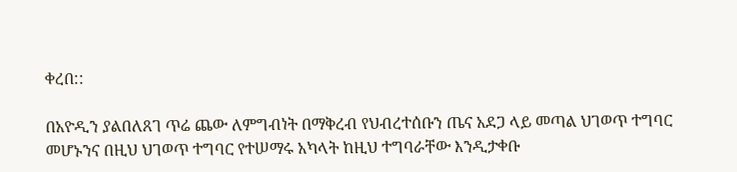ቀረበ::

በአዮዲን ያልበለጸገ ጥሬ ጨው ለምግብነት በማቅረብ የህብረተሰቡን ጤና አደጋ ላይ መጣል ህገወጥ ተግባር መሆኑንና በዚህ ህገወጥ ተግባር የተሠማሩ አካላት ከዚህ ተግባራቸው እንዲታቀቡ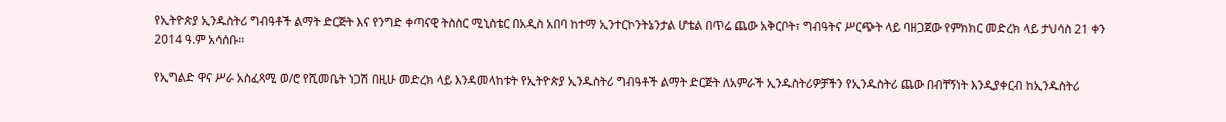የኢትዮጵያ ኢንዱስትሪ ግብዓቶች ልማት ድርጅት እና የንግድ ቀጣናዊ ትስስር ሚኒስቴር በአዲስ አበባ ከተማ ኢንተርኮንትኔንታል ሆቴል በጥሬ ጨው አቅርቦት፣ ግብዓትና ሥርጭት ላይ ባዘጋጀው የምክክር መድረክ ላይ ታህሳስ 21 ቀን 2014 ዓ.ም አሳሰቡ፡፡

የኢግልድ ዋና ሥራ አስፈጻሚ ወ/ሮ የሺመቤት ነጋሽ በዚሁ መድረክ ላይ እንዳመላከቱት የኢትዮጵያ ኢንዱስትሪ ግብዓቶች ልማት ድርጅት ለአምራች ኢንዱስትሪዎቻችን የኢንዱስትሪ ጨው በብቸኝነት እንዲያቀርብ ከኢንዱስትሪ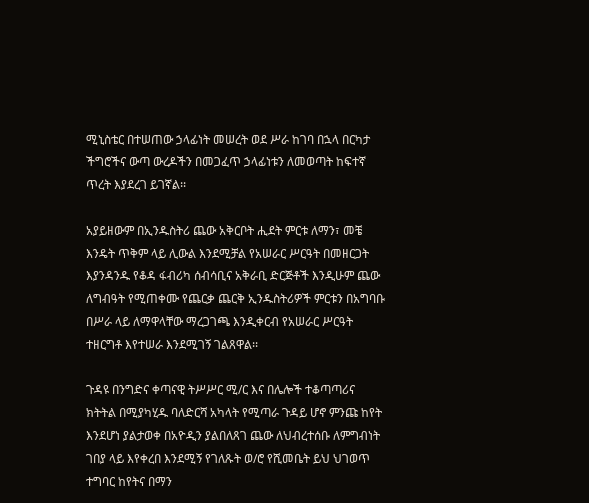ሚኒስቴር በተሠጠው ኃላፊነት መሠረት ወደ ሥራ ከገባ በኋላ በርካታ ችግሮችና ውጣ ውረዶችን በመጋፈጥ ኃላፊነቱን ለመወጣት ከፍተኛ ጥረት እያደረገ ይገኛል፡፡

አያይዘውም በኢንዱስትሪ ጨው አቅርቦት ሒደት ምርቱ ለማን፣ መቼ እንዴት ጥቅም ላይ ሊውል እንደሚቻል የአሠራር ሥርዓት በመዘርጋት እያንዳንዱ የቆዳ ፋብሪካ ሰብሳቢና አቅራቢ ድርጅቶች እንዲሁም ጨው ለግብዓት የሚጠቀሙ የጨርቃ ጨርቅ ኢንዱስትሪዎች ምርቱን በአግባቡ በሥራ ላይ ለማዋላቸው ማረጋገጫ እንዲቀርብ የአሠራር ሥርዓት ተዘርግቶ እየተሠራ እንደሚገኝ ገልጸዋል፡፡

ጉዳዩ በንግድና ቀጣናዊ ትሥሥር ሚ/ር እና በሌሎች ተቆጣጣሪና ክትትል በሚያካሂዱ ባለድርሻ አካላት የሚጣራ ጉዳይ ሆኖ ምንጩ ከየት እንደሆነ ያልታወቀ በአዮዲን ያልበለጸገ ጨው ለህብረተሰቡ ለምግብነት ገበያ ላይ እየቀረበ እንደሚኝ የገለጹት ወ/ሮ የሺመቤት ይህ ህገወጥ ተግባር ከየትና በማን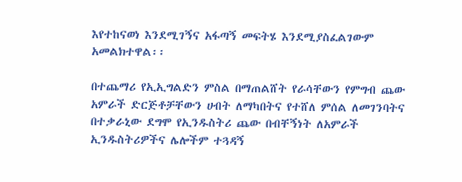እየተከናወነ እንደሚገኝና አፋጣኝ መፍትሄ እንደሚያስፈልገውም አመልክተዋል፡፡

በተጨማሪ የኢኢግልድን ምስል በማጠልሸት የራሳቸውን የምግብ ጨው አምራች ድርጅቶቻቸውን ሀብት ለማካበትና የተሸለ ምሰል ለመገንባትና በተቃራኒው ደግሞ የኢንዱስትሪ ጨው በብቸኝነት ለአምራች ኢንዱስትሪዎችና ሌሎችም ተጓዳኝ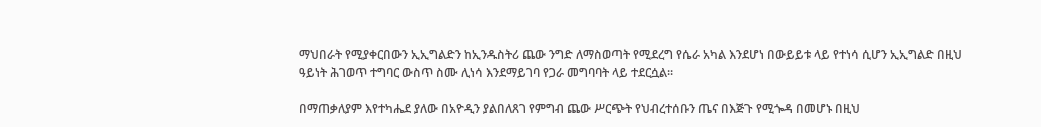ማህበራት የሚያቀርበውን ኢኢግልድን ከኢንዱስትሪ ጨው ንግድ ለማስወጣት የሚደረግ የሴራ አካል እንደሆነ በውይይቱ ላይ የተነሳ ሲሆን ኢኢግልድ በዚህ ዓይነት ሕገወጥ ተግባር ውስጥ ስሙ ሊነሳ እንደማይገባ የጋራ መግባባት ላይ ተደርሷል፡፡

በማጠቃለያም እየተካሔደ ያለው በአዮዲን ያልበለጸገ የምግብ ጨው ሥርጭት የህብረተሰቡን ጤና በእጅጉ የሚጐዳ በመሆኑ በዚህ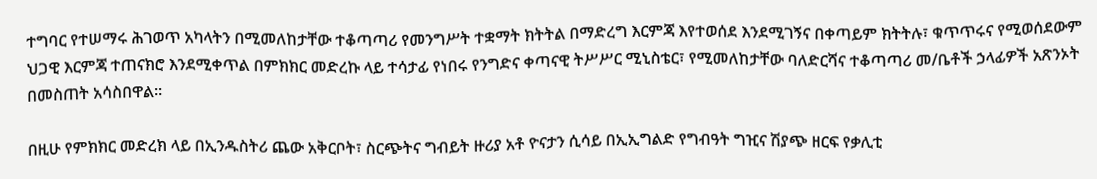ተግባር የተሠማሩ ሕገወጥ አካላትን በሚመለከታቸው ተቆጣጣሪ የመንግሥት ተቋማት ክትትል በማድረግ እርምጃ እየተወሰደ እንደሚገኝና በቀጣይም ክትትሉ፣ ቁጥጥሩና የሚወሰደውም ህጋዊ እርምጃ ተጠናክሮ እንደሚቀጥል በምክክር መድረኩ ላይ ተሳታፊ የነበሩ የንግድና ቀጣናዊ ትሥሥር ሚኒስቴር፣ የሚመለከታቸው ባለድርሻና ተቆጣጣሪ መ/ቤቶች ኃላፊዎች አጽንኦት በመስጠት አሳስበዋል፡፡

በዚሁ የምክክር መድረክ ላይ በኢንዱስትሪ ጨው አቅርቦት፣ ስርጭትና ግብይት ዙሪያ አቶ ዮናታን ሲሳይ በኢኢግልድ የግብዓት ግዢና ሽያጭ ዘርፍ የቃሊቲ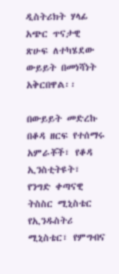ዲስትሪክት ሃላፊ አጭር ጥናታዊ ጽሁፍ ለተካሄደው ውይይት በመነሻነት አቅርበዋል፡፡

በውይይት መድረኩ በቆዳ ዘርፍ የተሰማሩ አምራቾች፣ የቆዳ ኢንስቲትዩት፣ የንግድ ቀጣናዊ ትስስር ሚኒስቴር የኢንዱስትሪ ሚኒስቴር፣ የምግብና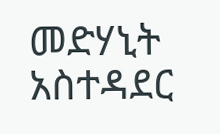መድሃኒት አስተዳደር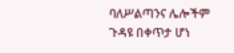ባለሥልጣንና ሌሎችም ጉዳዩ በቀጥታ ሆነ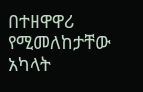በተዘዋዋሪ የሚመለከታቸው አካላት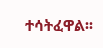ተሳትፈዋል፡፡